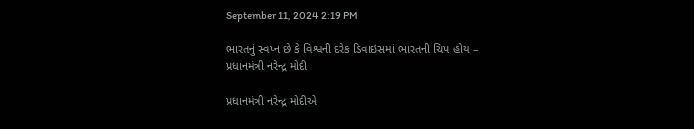September 11, 2024 2:19 PM

ભારતનું સ્વપ્ન છે કે વિશ્વની દરેક ડિવાઇસમાં ભારતની ચિપ હોય – પ્રધાનમંત્રી નરેન્દ્ર મોદી

પ્રધાનમંત્રી નરેન્દ્ર મોદીએ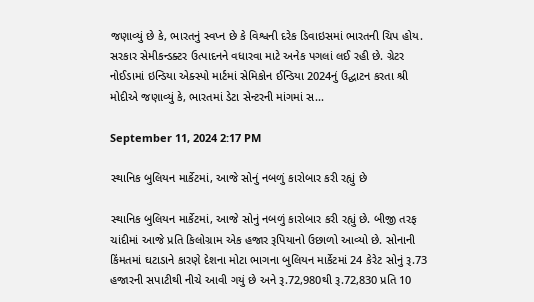જણાવ્યું છે કે, ભારતનું સ્વપ્ન છે કે વિશ્વની દરેક ડિવાઇસમાં ભારતની ચિપ હોય. સરકાર સેમીકન્ડક્ટર ઉત્પાદનને વધારવા માટે અનેક પગલાં લઈ રહી છે. ગ્રેટર નોઈડામાં ઇન્ડિયા એક્સ્પો માર્ટમાં સેમિકોન ઈન્ડિયા 2024નું ઉદ્ઘાટન કરતા શ્રી મોદીએ જણાવ્યું કે, ભારતમાં ડેટા સેન્ટરની માંગમાં સ...

September 11, 2024 2:17 PM

સ્થાનિક બુલિયન માર્કેટમાં, આજે સોનું નબળું કારોબાર કરી રહ્યું છે

સ્થાનિક બુલિયન માર્કેટમાં, આજે સોનું નબળું કારોબાર કરી રહ્યું છે. બીજી તરફ ચાંદીમાં આજે પ્રતિ કિલોગ્રામ એક હજાર રૂપિયાનો ઉછાળો આવ્યો છે. સોનાની કિંમતમાં ઘટાડાને કારણે દેશના મોટા ભાગના બુલિયન માર્કેટમાં 24 કેરેટ સોનું રૂ.73 હજારની સપાટીથી નીચે આવી ગયું છે અને રૂ.72,980થી રૂ.72,830 પ્રતિ 10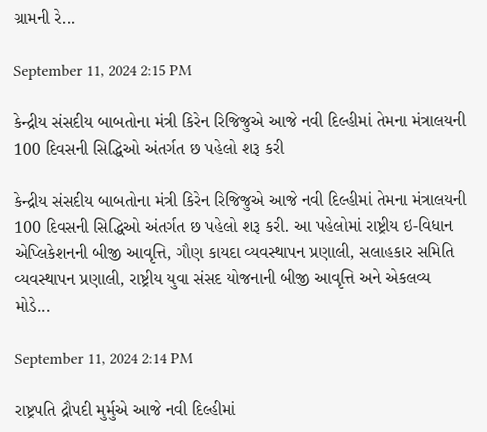ગ્રામની રે...

September 11, 2024 2:15 PM

કેન્દ્રીય સંસદીય બાબતોના મંત્રી કિરેન રિજિજુએ આજે નવી દિલ્હીમાં તેમના મંત્રાલયની 100 દિવસની સિદ્ધિઓ અંતર્ગત છ પહેલો શરૂ કરી

કેન્દ્રીય સંસદીય બાબતોના મંત્રી કિરેન રિજિજુએ આજે નવી દિલ્હીમાં તેમના મંત્રાલયની 100 દિવસની સિદ્ધિઓ અંતર્ગત છ પહેલો શરૂ કરી. આ પહેલોમાં રાષ્ટ્રીય ઇ-વિધાન એપ્લિકેશનની બીજી આવૃત્તિ, ગૌણ કાયદા વ્યવસ્થાપન પ્રણાલી, સલાહકાર સમિતિ વ્યવસ્થાપન પ્રણાલી, રાષ્ટ્રીય યુવા સંસદ યોજનાની બીજી આવૃત્તિ અને એકલવ્ય મોડે...

September 11, 2024 2:14 PM

રાષ્ટ્રપતિ દ્રૌપદી મુર્મુએ આજે નવી દિલ્હીમાં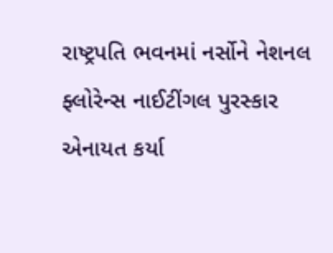રાષ્ટ્રપતિ ભવનમાં નર્સોને નેશનલ ફ્લોરેન્સ નાઈટીંગલ પુરસ્કાર એનાયત કર્યા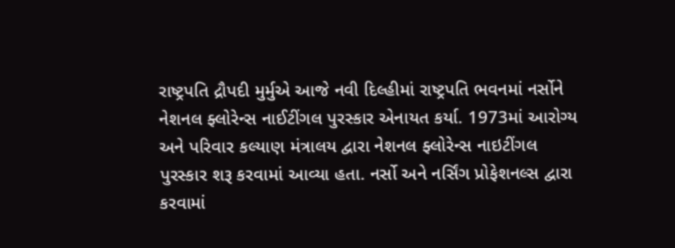રાષ્ટ્રપતિ દ્રૌપદી મુર્મુએ આજે નવી દિલ્હીમાં રાષ્ટ્રપતિ ભવનમાં નર્સોને નેશનલ ફ્લોરેન્સ નાઈટીંગલ પુરસ્કાર એનાયત કર્યા. 1973માં આરોગ્ય અને પરિવાર કલ્યાણ મંત્રાલય દ્વારા નેશનલ ફ્લોરેન્સ નાઇટીંગલ પુરસ્કાર શરૂ કરવામાં આવ્યા હતા. નર્સો અને નર્સિંગ પ્રોફેશનલ્સ દ્વારા કરવામાં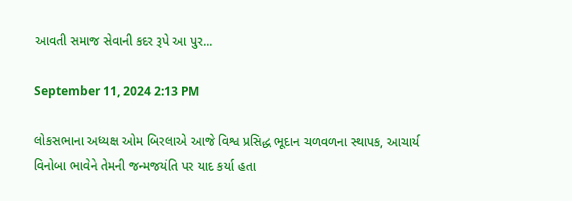આવતી સમાજ સેવાની કદર રૂપે આ પુર...

September 11, 2024 2:13 PM

લોકસભાના અધ્યક્ષ ઓમ બિરલાએ આજે વિશ્વ પ્રસિદ્ધ ભૂદાન ચળવળના સ્થાપક, આચાર્ય વિનોબા ભાવેને તેમની જન્મજયંતિ પર યાદ કર્યા હતા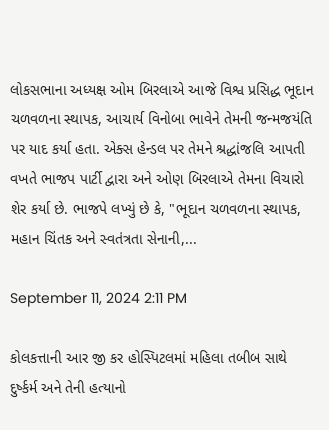લોકસભાના અધ્યક્ષ ઓમ બિરલાએ આજે વિશ્વ પ્રસિદ્ધ ભૂદાન ચળવળના સ્થાપક, આચાર્ય વિનોબા ભાવેને તેમની જન્મજયંતિ પર યાદ કર્યા હતા. એક્સ હેન્ડલ પર તેમને શ્રદ્ધાંજલિ આપતી વખતે ભાજપ પાર્ટી દ્વારા અને ઓણ બિરલાએ તેમના વિચારો શેર કર્યા છે. ભાજપે લખ્યું છે કે, "ભૂદાન ચળવળના સ્થાપક, મહાન ચિંતક અને સ્વતંત્રતા સેનાની,...

September 11, 2024 2:11 PM

કોલકત્તાની આર જી કર હોસ્પિટલમાં મહિલા તબીબ સાથે દુર્ષ્કર્મ અને તેની હત્યાનો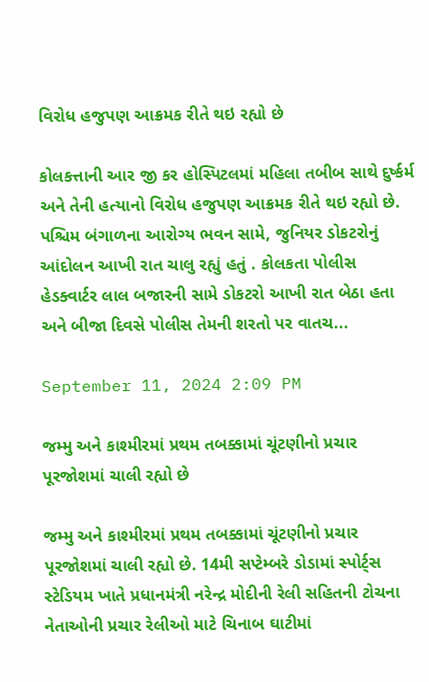વિરોધ હજુપણ આક્રમક રીતે થઇ રહ્યો છે

કોલકત્તાની આર જી કર હોસ્પિટલમાં મહિલા તબીબ સાથે દુર્ષ્કર્મ અને તેની હત્યાનો વિરોધ હજુપણ આક્રમક રીતે થઇ રહ્યો છે. પશ્ચિમ બંગાળના આરોગ્ય ભવન સામે, જુનિયર ડોકટરોનું આંદોલન આખી રાત ચાલુ રહ્યું હતું . કોલકતા પોલીસ હેડક્વાર્ટર લાલ બજારની સામે ડોકટરો આખી રાત બેઠા હતા અને બીજા દિવસે પોલીસ તેમની શરતો પર વાતચ...

September 11, 2024 2:09 PM

જમ્મુ અને કાશ્મીરમાં પ્રથમ તબક્કામાં ચૂંટણીનો પ્રચાર પૂરજોશમાં ચાલી રહ્યો છે

જમ્મુ અને કાશ્મીરમાં પ્રથમ તબક્કામાં ચૂંટણીનો પ્રચાર પૂરજોશમાં ચાલી રહ્યો છે. 14મી સપ્ટેમ્બરે ડોડામાં સ્પોર્ટ્સ સ્ટેડિયમ ખાતે પ્રધાનમંત્રી નરેન્દ્ર મોદીની રેલી સહિતની ટોચના નેતાઓની પ્રચાર રેલીઓ માટે ચિનાબ ઘાટીમાં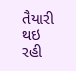તૈયારી થઇ રહી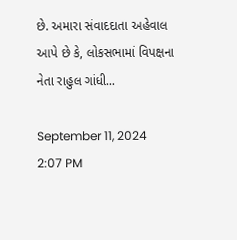છે. અમારા સંવાદદાતા અહેવાલ આપે છે કે, લોકસભામાં વિપક્ષના નેતા રાહુલ ગાંધી...

September 11, 2024 2:07 PM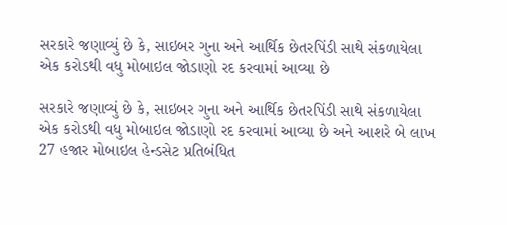સરકારે જણાવ્યું છે કે, સાઇબર ગુના અને આર્થિક છેતરપિંડી સાથે સંકળાયેલા એક કરોડથી વધુ મોબાઇલ જોડાણો રદ કરવામાં આવ્યા છે

સરકારે જણાવ્યું છે કે, સાઇબર ગુના અને આર્થિક છેતરપિંડી સાથે સંકળાયેલા એક કરોડથી વધુ મોબાઇલ જોડાણો રદ કરવામાં આવ્યા છે અને આશરે બે લાખ 27 હજાર મોબાઇલ હેન્ડસેટ પ્રતિબંધિત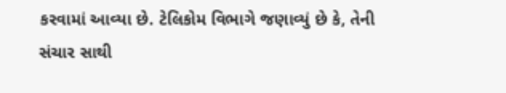કરવામાં આવ્યા છે. ટેલિકોમ વિભાગે જણાવ્યું છે કે, તેની સંચાર સાથી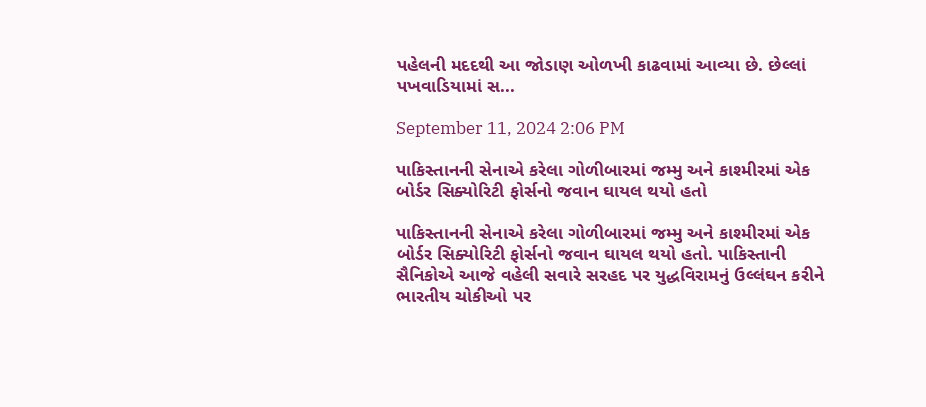પહેલની મદદથી આ જોડાણ ઓળખી કાઢવામાં આવ્યા છે. છેલ્લાં પખવાડિયામાં સ...

September 11, 2024 2:06 PM

પાકિસ્તાનની સેનાએ કરેલા ગોળીબારમાં જમ્મુ અને કાશ્મીરમાં એક બોર્ડર સિક્યોરિટી ફોર્સનો જવાન ઘાયલ થયો હતો

પાકિસ્તાનની સેનાએ કરેલા ગોળીબારમાં જમ્મુ અને કાશ્મીરમાં એક બોર્ડર સિક્યોરિટી ફોર્સનો જવાન ઘાયલ થયો હતો. પાકિસ્તાની સૈનિકોએ આજે વહેલી સવારે સરહદ પર યુદ્ધવિરામનું ઉલ્લંઘન કરીને ભારતીય ચોકીઓ પર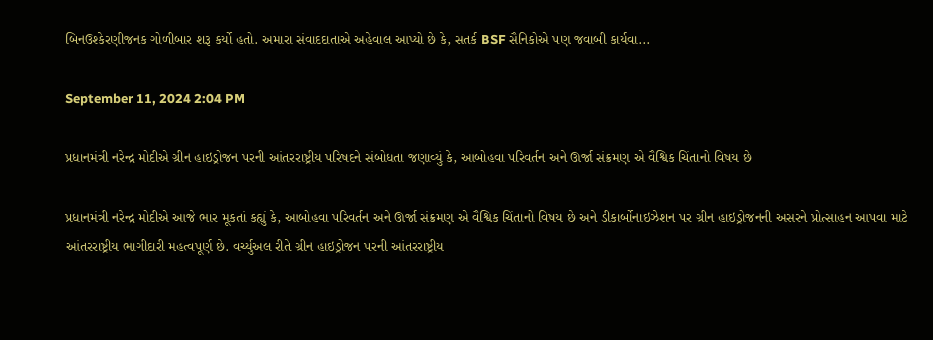બિનઉશ્કેરણીજનક ગોળીબાર શરૂ કર્યો હતો. અમારા સંવાદદાતાએ અહેવાલ આપ્યો છે કે, સતર્ક BSF સૈનિકોએ પણ જવાબી કાર્યવા...

September 11, 2024 2:04 PM

પ્રધાનમંત્રી નરેન્દ્ર મોદીએ ગ્રીન હાઇડ્રોજન પરની આંતરરાષ્ટ્રીય પરિષદને સંબોધતા જણાવ્યું કે, આબોહવા પરિવર્તન અને ઊર્જા સંક્રમણ એ વૈશ્વિક ચિંતાનો વિષય છે

પ્રધાનમંત્રી નરેન્દ્ર મોદીએ આજે ભાર મૂકતાં કહ્યું કે, આબોહવા પરિવર્તન અને ઊર્જા સંક્રમણ એ વૈશ્વિક ચિંતાનો વિષય છે અને ડીકાર્બોનાઇઝેશન પર ગ્રીન હાઇડ્રોજનની અસરને પ્રોત્સાહન આપવા માટે આંતરરાષ્ટ્રીય ભાગીદારી મહત્વપૂર્ણ છે. વર્ચ્યુઅલ રીતે ગ્રીન હાઇડ્રોજન પરની આંતરરાષ્ટ્રીય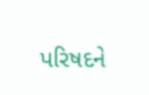પરિષદને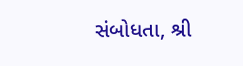સંબોધતા, શ્રી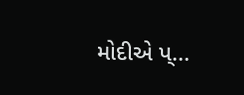મોદીએ પ્...